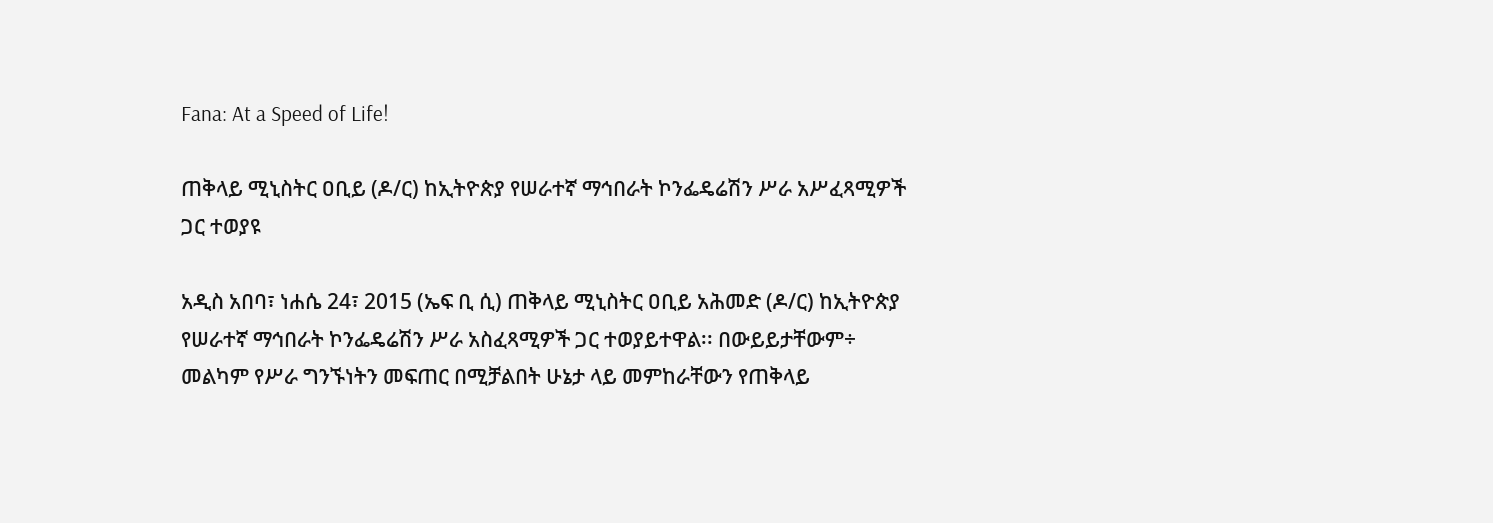Fana: At a Speed of Life!

ጠቅላይ ሚኒስትር ዐቢይ (ዶ/ር) ከኢትዮጵያ የሠራተኛ ማኅበራት ኮንፌዴሬሽን ሥራ አሥፈጻሚዎች ጋር ተወያዩ

አዲስ አበባ፣ ነሐሴ 24፣ 2015 (ኤፍ ቢ ሲ) ጠቅላይ ሚኒስትር ዐቢይ አሕመድ (ዶ/ር) ከኢትዮጵያ የሠራተኛ ማኅበራት ኮንፌዴሬሽን ሥራ አስፈጻሚዎች ጋር ተወያይተዋል፡፡ በውይይታቸውም÷ መልካም የሥራ ግንኙነትን መፍጠር በሚቻልበት ሁኔታ ላይ መምከራቸውን የጠቅላይ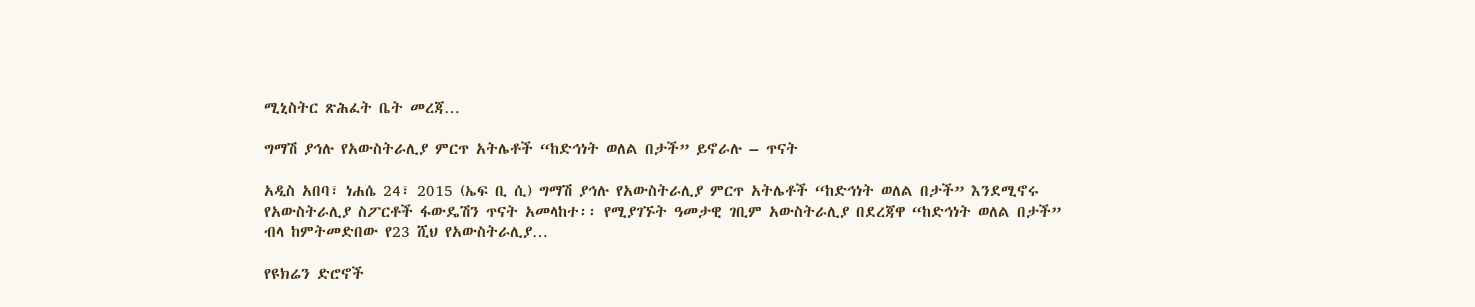ሚኒስትር ጽሕፈት ቤት መረጃ…

ግማሽ ያኅሉ የአውስትራሊያ ምርጥ አትሌቶች “ከድኅነት ወለል በታች” ይኖራሉ – ጥናት

አዲስ አበባ፣ ነሐሴ 24፣ 2015 (ኤፍ ቢ ሲ) ግማሽ ያኅሉ የአውስትራሊያ ምርጥ አትሌቶች “ከድኅነት ወለል በታች” እንደሚኖሩ የአውስትራሊያ ስፖርቶች ፋውዴሽን ጥናት አመላከተ፡፡ የሚያገኙት ዓመታዊ ገቢም አውስትራሊያ በደረጃዋ “ከድኅነት ወለል በታች” ብላ ከምትመድበው የ23 ሺህ የአውስትራሊያ…

የዩክሬን ድሮኖች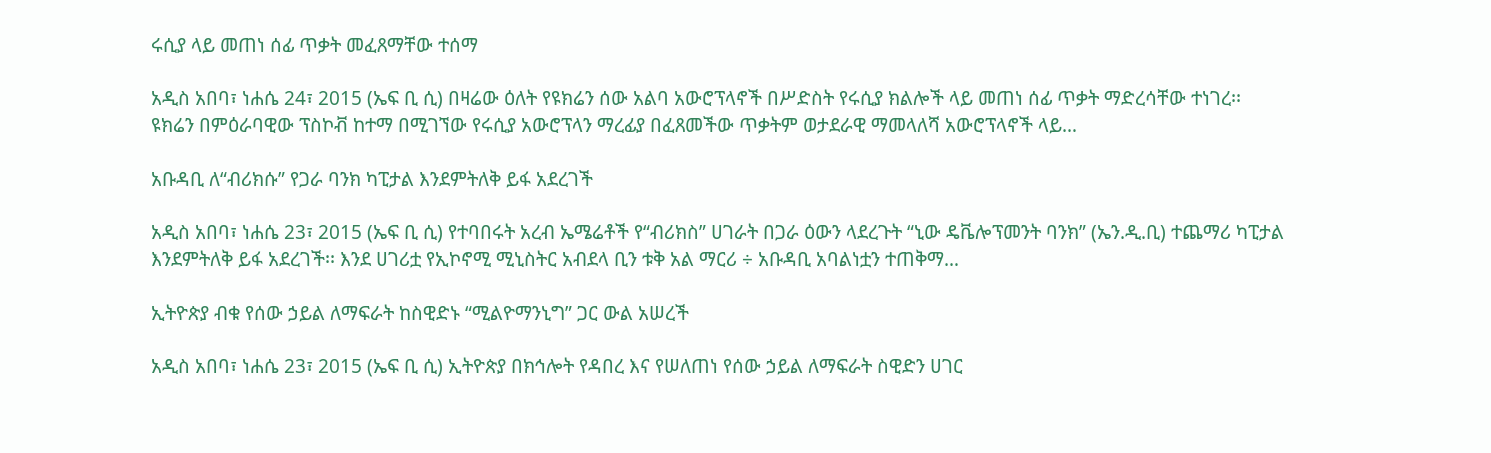ሩሲያ ላይ መጠነ ሰፊ ጥቃት መፈጸማቸው ተሰማ

አዲስ አበባ፣ ነሐሴ 24፣ 2015 (ኤፍ ቢ ሲ) በዛሬው ዕለት የዩክሬን ሰው አልባ አውሮፕላኖች በሥድስት የሩሲያ ክልሎች ላይ መጠነ ሰፊ ጥቃት ማድረሳቸው ተነገረ፡፡ ዩክሬን በምዕራባዊው ፕስኮቭ ከተማ በሚገኘው የሩሲያ አውሮፕላን ማረፊያ በፈጸመችው ጥቃትም ወታደራዊ ማመላለሻ አውሮፕላኖች ላይ…

አቡዳቢ ለ“ብሪክሱ” የጋራ ባንክ ካፒታል እንደምትለቅ ይፋ አደረገች

አዲስ አበባ፣ ነሐሴ 23፣ 2015 (ኤፍ ቢ ሲ) የተባበሩት አረብ ኤሜሬቶች የ“ብሪክስ” ሀገራት በጋራ ዕውን ላደረጉት “ኒው ዴቬሎፕመንት ባንክ” (ኤን.ዲ.ቢ) ተጨማሪ ካፒታል እንደምትለቅ ይፋ አደረገች፡፡ እንደ ሀገሪቷ የኢኮኖሚ ሚኒስትር አብደላ ቢን ቱቅ አል ማርሪ ÷ አቡዳቢ አባልነቷን ተጠቅማ…

ኢትዮጵያ ብቁ የሰው ኃይል ለማፍራት ከስዊድኑ “ሚልዮማንኒግ” ጋር ውል አሠረች

አዲስ አበባ፣ ነሐሴ 23፣ 2015 (ኤፍ ቢ ሲ) ኢትዮጵያ በክኅሎት የዳበረ እና የሠለጠነ የሰው ኃይል ለማፍራት ስዊድን ሀገር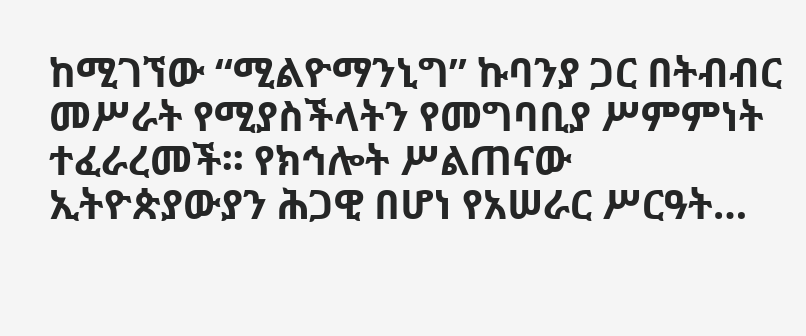ከሚገኘው “ሚልዮማንኒግ” ኩባንያ ጋር በትብብር መሥራት የሚያስችላትን የመግባቢያ ሥምምነት ተፈራረመች፡፡ የክኅሎት ሥልጠናው ኢትዮጵያውያን ሕጋዊ በሆነ የአሠራር ሥርዓት…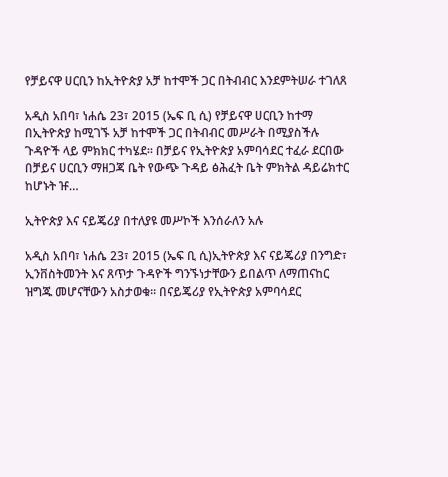የቻይናዋ ሀርቢን ከኢትዮጵያ አቻ ከተሞች ጋር በትብብር እንደምትሠራ ተገለጸ

አዲስ አበባ፣ ነሐሴ 23፣ 2015 (ኤፍ ቢ ሲ) የቻይናዋ ሀርቢን ከተማ በኢትዮጵያ ከሚገኙ አቻ ከተሞች ጋር በትብብር መሥራት በሚያስችሉ ጉዳዮች ላይ ምክክር ተካሄደ፡፡ በቻይና የኢትዮጵያ አምባሳደር ተፈራ ደርበው በቻይና ሀርቢን ማዘጋጃ ቤት የውጭ ጉዳይ ፅሕፈት ቤት ምክትል ዳይሬክተር ከሆኑት ዡ…

ኢትዮጵያ እና ናይጄሪያ በተለያዩ መሥኮች እንሰራለን አሉ

አዲስ አበባ፣ ነሐሴ 23፣ 2015 (ኤፍ ቢ ሲ)ኢትዮጵያ እና ናይጄሪያ በንግድ፣ ኢንቨስትመንት እና ጸጥታ ጉዳዮች ግንኙነታቸውን ይበልጥ ለማጠናከር ዝግጁ መሆናቸውን አስታወቁ፡፡ በናይጄሪያ የኢትዮጵያ አምባሳደር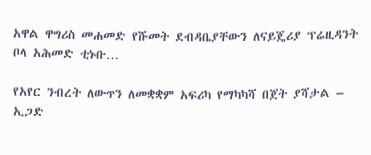አዋል ዋግሪስ መሐመድ የሹመት ደብዳቤያቸውን ለናይጄሪያ ፕሬዚዳንት ቦላ አሕመድ ቲኑቡ…

የአየር ንብረት ለውጥን ለመቋቋም አፍሪካ የማካካሻ በጀት ያሻታል – ኢጋድ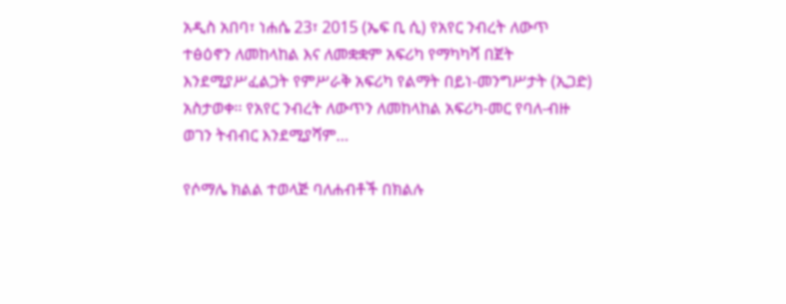አዲስ አበባ፣ ነሐሴ 23፣ 2015 (ኤፍ ቢ ሲ) የአየር ንብረት ለውጥ ተፅዕኖን ለመከላከል እና ለመቋቋም አፍሪካ የማካካሻ በጀት እንደሚያሥፈልጋት የምሥራቅ አፍሪካ የልማት በይነ-መንግሥታት (ኢጋድ) አስታወቀ፡፡ የአየር ንብረት ለውጥን ለመከላከል አፍሪካ-መር የባለ-ብዙ ወገን ትብብር እንደሚያሻም…

የሶማሌ ክልል ተወላጅ ባለሐብቶች በክልሉ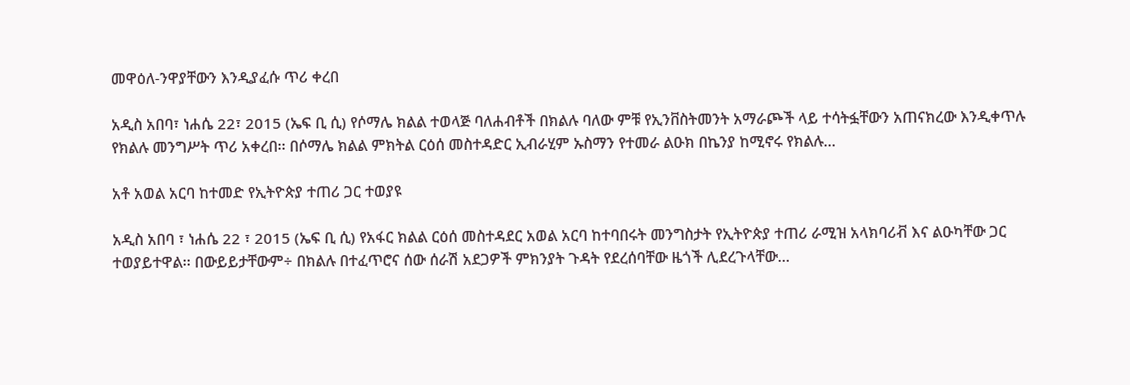መዋዕለ-ንዋያቸውን እንዲያፈሱ ጥሪ ቀረበ

አዲስ አበባ፣ ነሐሴ 22፣ 2015 (ኤፍ ቢ ሲ) የሶማሌ ክልል ተወላጅ ባለሐብቶች በክልሉ ባለው ምቹ የኢንቨስትመንት አማራጮች ላይ ተሳትፏቸውን አጠናክረው እንዲቀጥሉ የክልሉ መንግሥት ጥሪ አቀረበ፡፡ በሶማሌ ክልል ምክትል ርዕሰ መስተዳድር ኢብራሂም ኡስማን የተመራ ልዑክ በኬንያ ከሚኖሩ የክልሉ…

አቶ አወል አርባ ከተመድ የኢትዮጵያ ተጠሪ ጋር ተወያዩ

አዲስ አበባ ፣ ነሐሴ 22 ፣ 2015 (ኤፍ ቢ ሲ) የአፋር ክልል ርዕሰ መስተዳደር አወል አርባ ከተባበሩት መንግስታት የኢትዮጵያ ተጠሪ ራሚዝ አላክባሪቭ እና ልዑካቸው ጋር ተወያይተዋል፡፡ በውይይታቸውም÷ በክልሉ በተፈጥሮና ሰው ሰራሽ አደጋዎች ምክንያት ጉዳት የደረሰባቸው ዜጎች ሊደረጉላቸው…